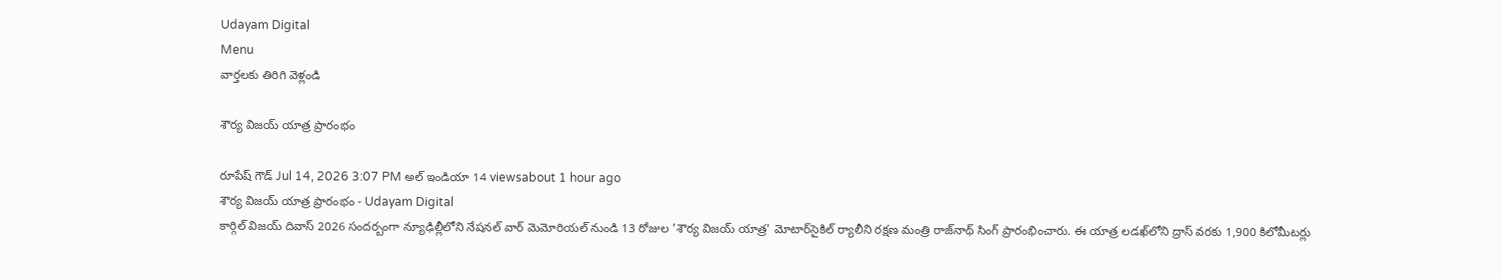Udayam Digital
Menu
వార్తలకు తిరిగి వెళ్లండి

శౌర్య విజయ్ యాత్ర ప్రారంభం

రూపేష్ గౌడ్ Jul 14, 2026 3:07 PM అల్ ఇండియా 14 viewsabout 1 hour ago
శౌర్య విజయ్ యాత్ర ప్రారంభం - Udayam Digital
కార్గిల్ విజయ్ దివాస్ 2026 సందర్బంగా న్యూఢిల్లీలోని నేషనల్ వార్ మెమోరియల్ నుండి 13 రోజుల 'శౌర్య విజయ్ యాత్ర' మోటార్‌సైకిల్ ర్యాలీని రక్షణ మంత్రి రాజ్‌నాథ్ సింగ్ ప్రారంభించారు. ఈ యాత్ర లడఖ్‌లోని ద్రాస్ వరకు 1,900 కిలోమీటర్లు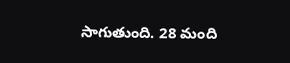సాగుతుంది. 28 మంది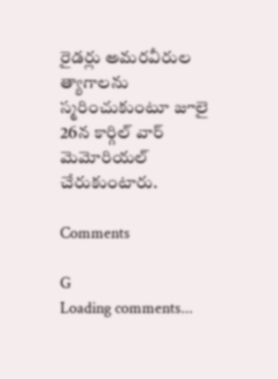రైడర్లు అమరవీరుల త్యాగాలను స్మరించుకుంటూ జూలై 26న కార్గిల్ వార్ మెమోరియల్ చేరుకుంటారు.

Comments

G
Loading comments...